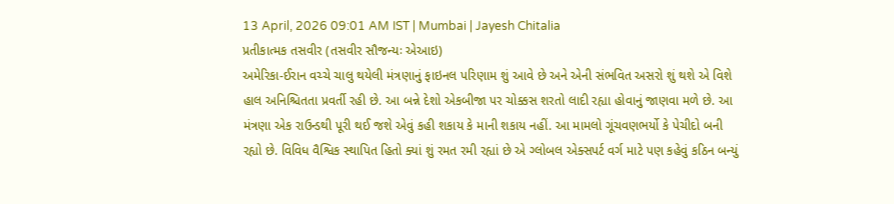13 April, 2026 09:01 AM IST | Mumbai | Jayesh Chitalia
પ્રતીકાત્મક તસવીર (તસવીર સૌજન્યઃ એઆઇ)
અમેરિકા-ઈરાન વચ્ચે ચાલુ થયેલી મંત્રણાનું ફાઇનલ પરિણામ શું આવે છે અને એની સંભવિત અસરો શું થશે એ વિશે હાલ અનિશ્ચિતતા પ્રવર્તી રહી છે. આ બન્ને દેશો એકબીજા પર ચોક્કસ શરતો લાદી રહ્યા હોવાનું જાણવા મળે છે. આ મંત્રણા એક રાઉન્ડથી પૂરી થઈ જશે એવું કહી શકાય કે માની શકાય નહીં. આ મામલો ગૂંચવણભર્યો કે પેચીદો બની રહ્યો છે. વિવિધ વૈશ્વિક સ્થાપિત હિતો ક્યાં શું રમત રમી રહ્યાં છે એ ગ્લોબલ એક્સપર્ટ વર્ગ માટે પણ કહેવું કઠિન બન્યું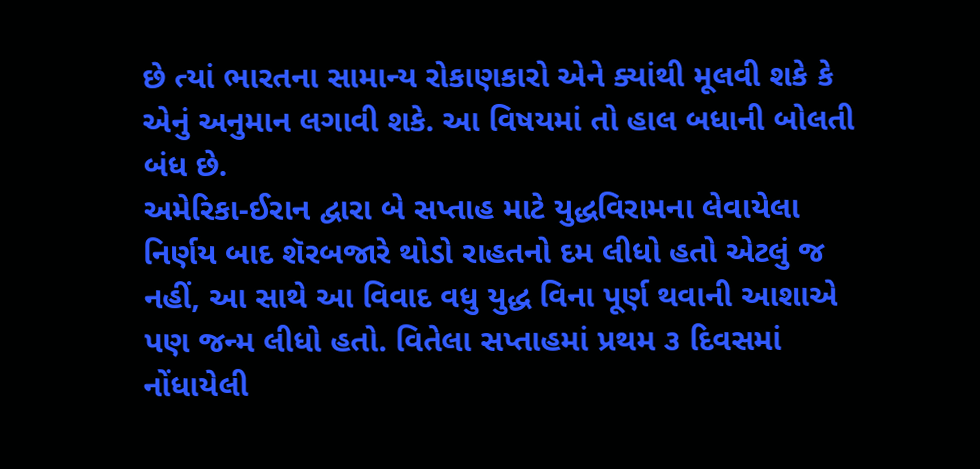છે ત્યાં ભારતના સામાન્ય રોકાણકારો એને ક્યાંથી મૂલવી શકે કે એનું અનુમાન લગાવી શકે. આ વિષયમાં તો હાલ બધાની બોલતી બંધ છે.
અમેરિકા-ઈરાન દ્વારા બે સપ્તાહ માટે યુદ્ધવિરામના લેવાયેલા નિર્ણય બાદ શૅરબજારે થોડો રાહતનો દમ લીધો હતો એટલું જ નહીં, આ સાથે આ વિવાદ વધુ યુદ્ધ વિના પૂર્ણ થવાની આશાએ પણ જન્મ લીધો હતો. વિતેલા સપ્તાહમાં પ્રથમ ૩ દિવસમાં નોંધાયેલી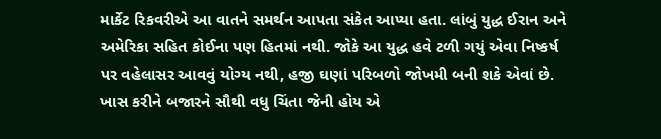માર્કેટ રિકવરીએ આ વાતને સમર્થન આપતા સંકેત આપ્યા હતા. લાંબું યુદ્ધ ઈરાન અને અમેરિકા સહિત કોઈના પણ હિતમાં નથી. જોકે આ યુદ્ધ હવે ટળી ગયું એવા નિષ્કર્ષ પર વહેલાસર આવવું યોગ્ય નથી, હજી ઘણાં પરિબળો જોખમી બની શકે એવાં છે. ખાસ કરીને બજારને સૌથી વધુ ચિંતા જેની હોય એ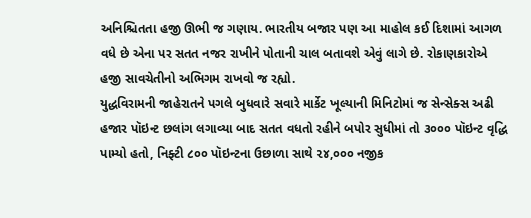અનિશ્ચિતતા હજી ઊભી જ ગણાય. ભારતીય બજાર પણ આ માહોલ કઈ દિશામાં આગળ વધે છે એના પર સતત નજર રાખીને પોતાની ચાલ બતાવશે એવું લાગે છે. રોકાણકારોએ હજી સાવચેતીનો અભિગમ રાખવો જ રહ્યો.
યુદ્ધવિરામની જાહેરાતને પગલે બુધવારે સવારે માર્કેટ ખૂલ્યાની મિનિટોમાં જ સેન્સેક્સ અઢી હજાર પૉઇન્ટ છલાંગ લગાવ્યા બાદ સતત વધતો રહીને બપોર સુધીમાં તો ૩૦૦૦ પૉઇન્ટ વૃદ્ધિ પામ્યો હતો, નિફ્ટી ૮૦૦ પૉઇન્ટના ઉછાળા સાથે ૨૪,૦૦૦ નજીક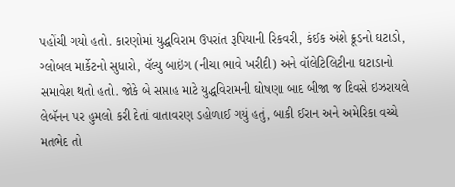પહોંચી ગયો હતો. કારણોમાં યુદ્ધવિરામ ઉપરાંત રૂપિયાની રિકવરી, કંઈક અંશે ક્રૂડનો ઘટાડો, ગ્લોબલ માર્કેટનો સુધારો, વૅલ્યુ બાઇંગ (નીચા ભાવે ખરીદી) અને વૉલેટિલિટીના ઘટાડાનો સમાવેશ થતો હતો. જોકે બે સપ્તાહ માટે યુદ્ધવિરામની ઘોષણા બાદ બીજા જ દિવસે ઇઝરાયલે લેબૅનન પર હુમલો કરી દેતાં વાતાવરણ ડહોળાઈ ગયું હતું, બાકી ઈરાન અને અમેરિકા વચ્ચે મતભેદ તો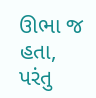ઊભા જ હતા, પરંતુ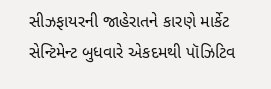સીઝફાયરની જાહેરાતને કારણે માર્કેટ સેન્ટિમેન્ટ બુધવારે એકદમથી પૉઝિટિવ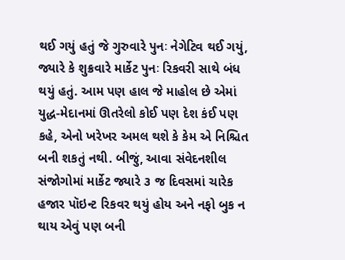થઈ ગયું હતું જે ગુરુવારે પુનઃ નેગેટિવ થઈ ગયું, જ્યારે કે શુક્રવારે માર્કેટ પુનઃ રિકવરી સાથે બંધ થયું હતું. આમ પણ હાલ જે માહોલ છે એમાં યુદ્ધ-મેદાનમાં ઊતરેલો કોઈ પણ દેશ કંઈ પણ કહે, એનો ખરેખર અમલ થશે કે કેમ એ નિશ્ચિત બની શકતું નથી. બીજું, આવા સંવેદનશીલ સંજોગોમાં માર્કેટ જ્યારે ૩ જ દિવસમાં ચારેક હજાર પૉઇન્ટ રિકવર થયું હોય અને નફો બુક ન થાય એવું પણ બની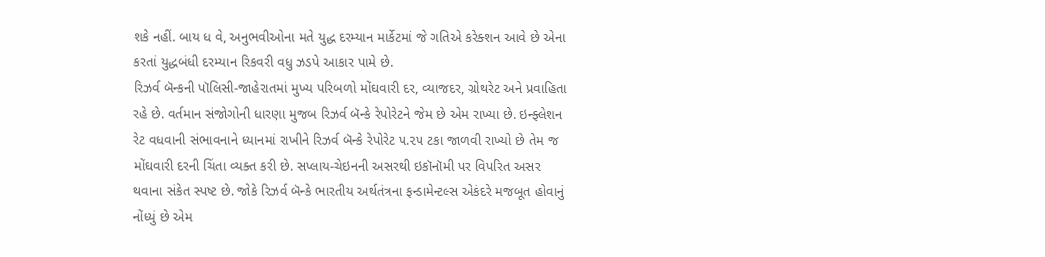શકે નહીં. બાય ધ વે, અનુભવીઓના મતે યુદ્ધ દરમ્યાન માર્કેટમાં જે ગતિએ કરેક્શન આવે છે એના કરતાં યુદ્ધબંધી દરમ્યાન રિકવરી વધુ ઝડપે આકાર પામે છે.
રિઝર્વ બૅન્કની પૉલિસી-જાહેરાતમાં મુખ્ય પરિબળો મોંઘવારી દર, વ્યાજદર, ગ્રોથરેટ અને પ્રવાહિતા રહે છે. વર્તમાન સંજોગોની ધારણા મુજબ રિઝર્વ બૅન્કે રેપોરેટને જેમ છે એમ રાખ્યા છે. ઇન્ફ્લેશન રેટ વધવાની સંભાવનાને ધ્યાનમાં રાખીને રિઝર્વ બૅન્કે રેપોરેટ ૫.૨૫ ટકા જાળવી રાખ્યો છે તેમ જ મોંઘવારી દરની ચિંતા વ્યક્ત કરી છે. સપ્લાય-ચેઇનની અસરથી ઇકૉનૉમી પર વિપરિત અસર થવાના સંકેત સ્પષ્ટ છે. જોકે રિઝર્વ બૅન્કે ભારતીય અર્થતંત્રના ફન્ડામેન્ટલ્સ એકંદરે મજબૂત હોવાનું નોંધ્યું છે એમ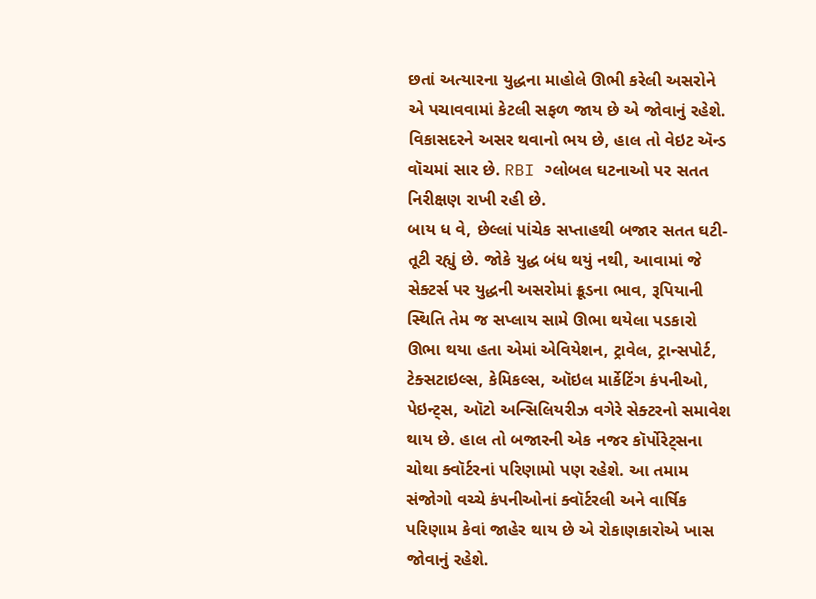છતાં અત્યારના યુદ્ધના માહોલે ઊભી કરેલી અસરોને એ પચાવવામાં કેટલી સફળ જાય છે એ જોવાનું રહેશે. વિકાસદરને અસર થવાનો ભય છે, હાલ તો વેઇટ ઍન્ડ વૉચમાં સાર છે. RBI ગ્લોબલ ઘટનાઓ પર સતત નિરીક્ષણ રાખી રહી છે.
બાય ધ વે, છેલ્લાં પાંચેક સપ્તાહથી બજાર સતત ઘટી-તૂટી રહ્યું છે. જોકે યુદ્ધ બંધ થયું નથી, આવામાં જે સેક્ટર્સ પર યુદ્ધની અસરોમાં ક્રૂડના ભાવ, રૂપિયાની સ્થિતિ તેમ જ સપ્લાય સામે ઊભા થયેલા પડકારો ઊભા થયા હતા એમાં એવિયેશન, ટ્રાવેલ, ટ્રાન્સપોર્ટ, ટેક્સટાઇલ્સ, કેમિકલ્સ, ઑઇલ માર્કેટિંગ કંપનીઓ, પેઇન્ટ્સ, ઑટો અન્સિલિયરીઝ વગેરે સેક્ટરનો સમાવેશ થાય છે. હાલ તો બજારની એક નજર કૉર્પોરેટ્સના ચોથા ક્વૉર્ટરનાં પરિણામો પણ રહેશે. આ તમામ સંજોગો વચ્ચે કંપનીઓનાં ક્વૉર્ટરલી અને વાર્ષિક પરિણામ કેવાં જાહેર થાય છે એ રોકાણકારોએ ખાસ જોવાનું રહેશે.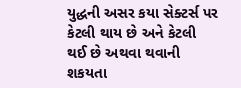યુદ્ધની અસર કયા સેક્ટર્સ પર કેટલી થાય છે અને કેટલી થઈ છે અથવા થવાની શકયતા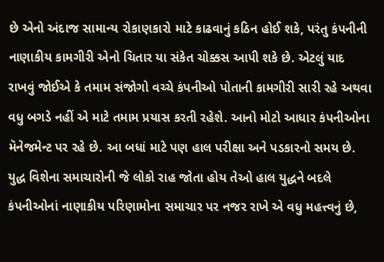છે એનો અંદાજ સામાન્ય રોકાણકારો માટે કાઢવાનું કઠિન હોઈ શકે, પરંતુ કંપનીની નાણાકીય કામગીરી એનો ચિતાર યા સંકેત ચોક્કસ આપી શકે છે. એટલું યાદ રાખવું જોઈએ કે તમામ સંજોગો વચ્ચે કંપનીઓ પોતાની કામગીરી સારી રહે અથવા વધુ બગડે નહીં એ માટે તમામ પ્રયાસ કરતી રહેશે. આનો મોટો આધાર કંપનીઓના મૅનેજમેન્ટ પર રહે છે. આ બધાં માટે પણ હાલ પરીક્ષા અને પડકારનો સમય છે.
યુદ્ધ વિશેના સમાચારોની જે લોકો રાહ જોતા હોય તેઓ હાલ યુદ્ધને બદલે કંપનીઓનાં નાણાકીય પરિણામોના સમાચાર પર નજર રાખે એ વધુ મહત્ત્વનું છે,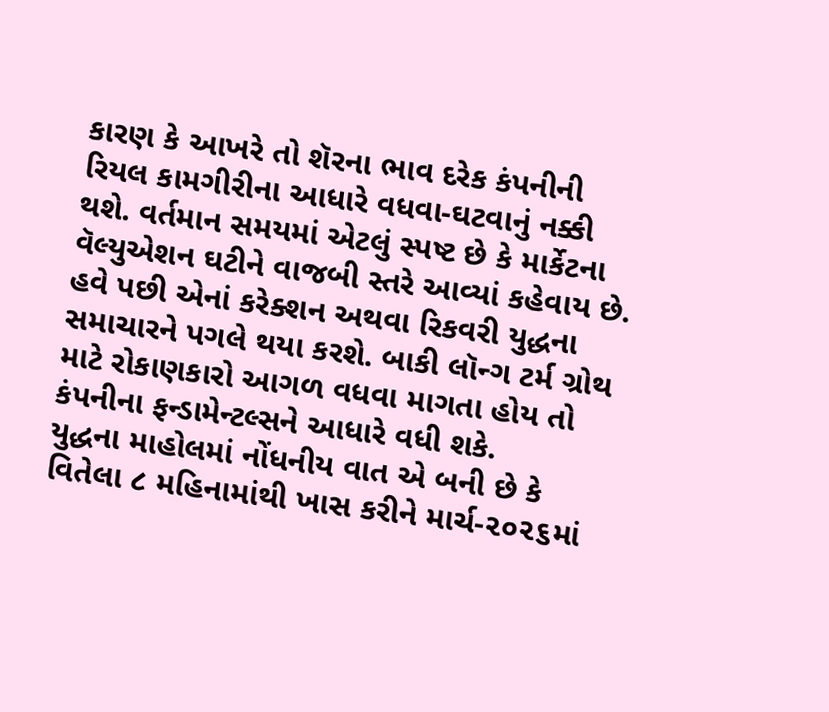કારણ કે આખરે તો શૅરના ભાવ દરેક કંપનીની રિયલ કામગીરીના આધારે વધવા-ઘટવાનું નક્કી થશે. વર્તમાન સમયમાં એટલું સ્પષ્ટ છે કે માર્કેટના વૅલ્યુએશન ઘટીને વાજબી સ્તરે આવ્યાં કહેવાય છે. હવે પછી એનાં કરેક્શન અથવા રિકવરી યુદ્ધના સમાચારને પગલે થયા કરશે. બાકી લૉન્ગ ટર્મ ગ્રોથ માટે રોકાણકારો આગળ વધવા માગતા હોય તો કંપનીના ફન્ડામેન્ટલ્સને આધારે વધી શકે.
યુદ્ધના માહોલમાં નોંધનીય વાત એ બની છે કે વિતેલા ૮ મહિનામાંથી ખાસ કરીને માર્ચ-૨૦૨૬માં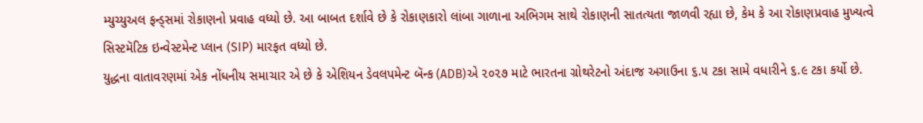મ્યુચ્યુઅલ ફન્ડ્સમાં રોકાણનો પ્રવાહ વધ્યો છે. આ બાબત દર્શાવે છે કે રોકાણકારો લાંબા ગાળાના અભિગમ સાથે રોકાણની સાતત્યતા જાળવી રહ્યા છે, કેમ કે આ રોકાણપ્રવાહ મુખ્યત્વે સિસ્ટમૅટિક ઇન્વેસ્ટમેન્ટ પ્લાન (SIP) મારફત વધ્યો છે.
યુદ્ધના વાતાવરણમાં એક નોંધનીય સમાચાર એ છે કે એશિયન ડેવલપમેન્ટ બૅન્ક (ADB)એ ૨૦૨૭ માટે ભારતના ગ્રોથરેટનો અંદાજ અગાઉના ૬.૫ ટકા સામે વધારીને ૬.૯ ટકા કર્યો છે.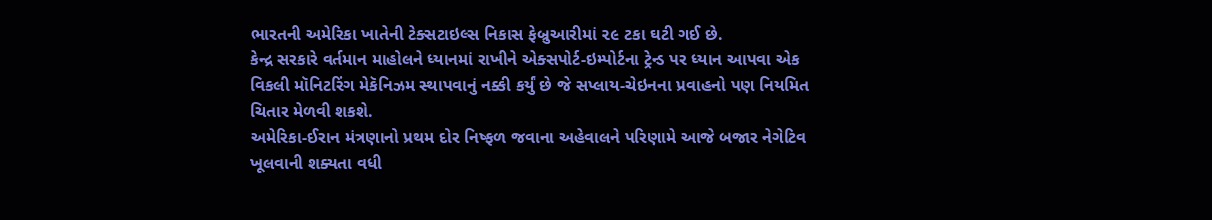ભારતની અમેરિકા ખાતેની ટેક્સટાઇલ્સ નિકાસ ફેબ્રુઆરીમાં ૨૯ ટકા ઘટી ગઈ છે.
કેન્દ્ર સરકારે વર્તમાન માહોલને ધ્યાનમાં રાખીને એક્સપોર્ટ-ઇમ્પોર્ટના ટ્રેન્ડ પર ધ્યાન આપવા એક વિકલી મૉનિટરિંગ મેકૅનિઝમ સ્થાપવાનું નક્કી કર્યું છે જે સપ્લાય-ચેઇનના પ્રવાહનો પણ નિયમિત ચિતાર મેળવી શકશે.
અમેરિકા-ઈરાન મંત્રણાનો પ્રથમ દોર નિષ્ફળ જવાના અહેવાલને પરિણામે આજે બજાર નેગેટિવ ખૂલવાની શક્યતા વધી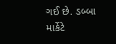ગઈ છે. ડબ્બા માર્કેટે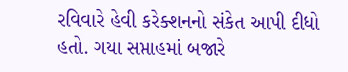રવિવારે હેવી કરેક્શનનો સંકેત આપી દીધો હતો. ગયા સપ્તાહમાં બજારે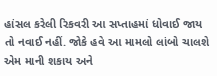હાંસલ કરેલી રિકવરી આ સપ્તાહમાં ધોવાઈ જાય તો નવાઈ નહીં. જોકે હવે આ મામલો લાંબો ચાલશે એમ માની શકાય અને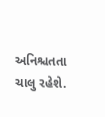અનિશ્ચતતા ચાલુ રહેશે.